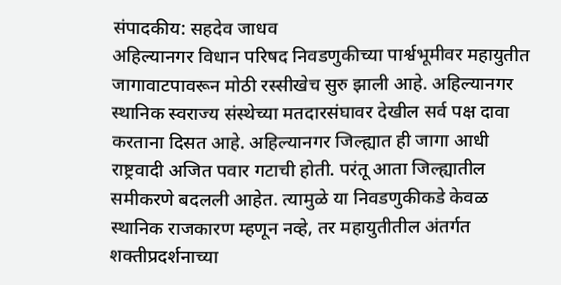संपादकीय: सहदेव जाधव
अहिल्यानगर विधान परिषद निवडणुकीच्या पार्श्वभूमीवर महायुतीत जागावाटपावरून मोठी रस्सीखेच सुरु झाली आहे. अहिल्यानगर स्थानिक स्वराज्य संस्थेच्या मतदारसंघावर देखील सर्व पक्ष दावा करताना दिसत आहे. अहिल्यानगर जिल्ह्यात ही जागा आधी राष्ट्रवादी अजित पवार गटाची होती. परंतू आता जिल्ह्यातील समीकरणे बदलली आहेत. त्यामुळे या निवडणुकीकडे केवळ स्थानिक राजकारण म्हणून नव्हे, तर महायुतीतील अंतर्गत शक्तीप्रदर्शनाच्या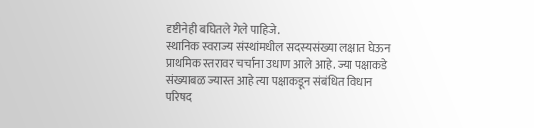दृष्टीनेही बघितले गेले पाहिजे.
स्थानिक स्वराज्य संस्थांमधील सदस्यसंख्या लक्षात घेऊन प्राथमिक स्तरावर चर्चाना उधाण आले आहे. ज्या पक्षाकडे संख्याबळ ज्यास्त आहे त्या पक्षाकडून संबंधित विधान परिषद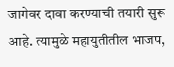जागेवर दावा करण्याची तयारी सुरू आहे. त्यामुळे महायुतीतील भाजप,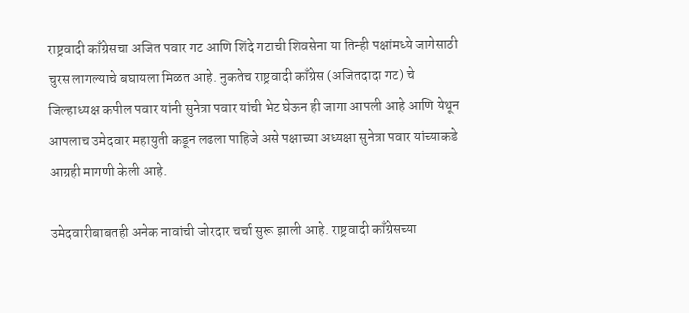राष्ट्रवादी काँग्रेसचा अजित पवार गट आणि शिंदे गटाची शिवसेना या तिन्ही पक्षांमध्ये जागेसाठी चुरस लागल्याचे बघायला मिळत आहे. नुकतेच राष्ट्रवादी काँग्रेस (अजितदादा गट) चे जिल्हाध्यक्ष कपील पवार यांनी सुनेत्रा पवार यांची भेट घेऊन ही जागा आपली आहे आणि येथून आपलाच उमेदवार महायुती कडून लढला पाहिजे असे पक्षाच्या अध्यक्षा सुनेत्रा पवार यांच्याकडे आग्रही मागणी केली आहे.

उमेदवारीबाबतही अनेक नावांची जोरदार चर्चा सुरू झाली आहे. राष्ट्रवादी काँग्रेसच्या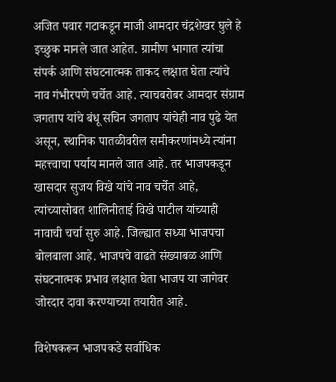अजित पवार गटाकडून माजी आमदार चंद्रशेखर घुले हे इच्छुक मानले जात आहेत. ग्रामीण भागात त्यांचा संपर्क आणि संघटनात्मक ताकद लक्षात घेता त्यांचे नाव गंभीरपणे चर्चेत आहे. त्याचबरोबर आमदार संग्राम जगताप यांचे बंधू सचिन जगताप यांचेही नाव पुढे येत असून, स्थानिक पातळीवरील समीकरणांमध्ये त्यांना महत्त्वाचा पर्याय मानले जात आहे. तर भाजपकडून खासदार सुजय विखे यांचे नाव चर्चेत आहे, त्यांच्यासोबत शालिनीताई विखे पाटील यांच्याही नावाची चर्चा सुरु आहे. जिल्ह्यात सध्या भाजपचा बोलबाला आहे. भाजपचे वाढते संख्याबळ आणि संघटनात्मक प्रभाव लक्षात घेता भाजप या जागेवर जोरदार दावा करण्याच्या तयारीत आहे.

विशेषकरून भाजपकडे सर्वाधिक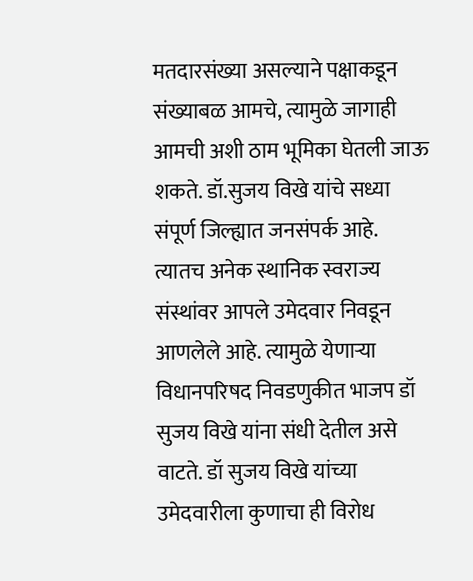मतदारसंख्या असल्याने पक्षाकडून संख्याबळ आमचे, त्यामुळे जागाही आमची अशी ठाम भूमिका घेतली जाऊ शकते. डॉ.सुजय विखे यांचे सध्या संपूर्ण जिल्ह्यात जनसंपर्क आहे. त्यातच अनेक स्थानिक स्वराज्य संस्थांवर आपले उमेदवार निवडून आणलेले आहे. त्यामुळे येणाऱ्या विधानपरिषद निवडणुकीत भाजप डॉ सुजय विखे यांना संधी देतील असे वाटते. डॉ सुजय विखे यांच्या उमेदवारीला कुणाचा ही विरोध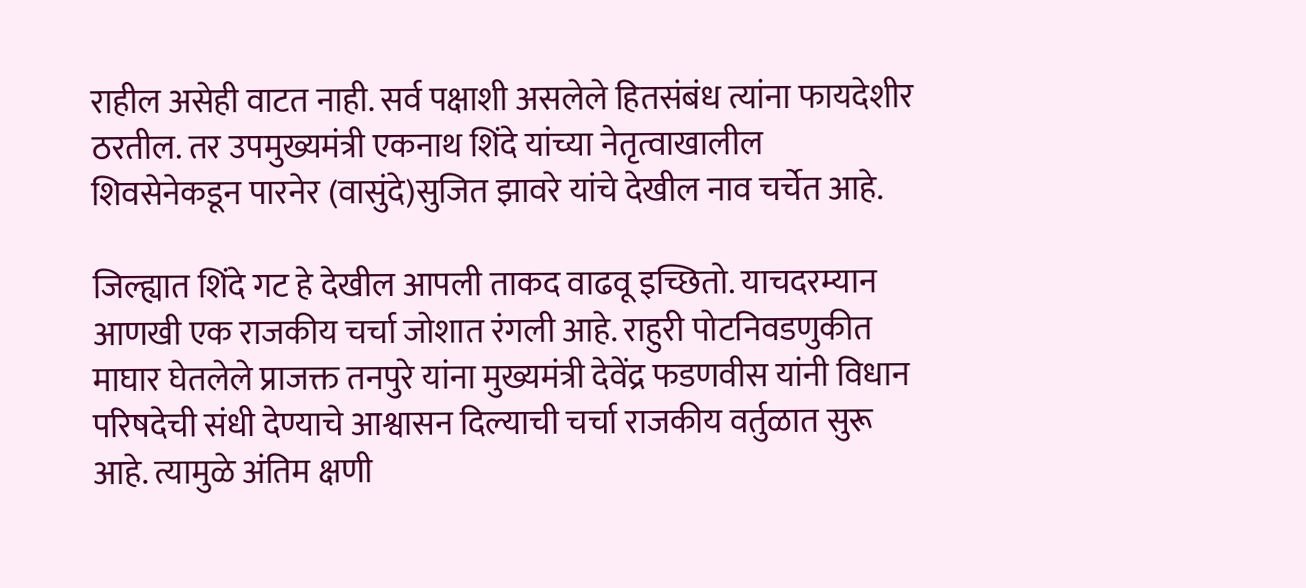राहील असेही वाटत नाही. सर्व पक्षाशी असलेले हितसंबंध त्यांना फायदेशीर ठरतील. तर उपमुख्यमंत्री एकनाथ शिंदे यांच्या नेतृत्वाखालील शिवसेनेकडून पारनेर (वासुंदे)सुजित झावरे यांचे देखील नाव चर्चेत आहे.

जिल्ह्यात शिंदे गट हे देखील आपली ताकद वाढवू इच्छितो. याचदरम्यान आणखी एक राजकीय चर्चा जोशात रंगली आहे. राहुरी पोटनिवडणुकीत माघार घेतलेले प्राजक्त तनपुरे यांना मुख्यमंत्री देवेंद्र फडणवीस यांनी विधान परिषदेची संधी देण्याचे आश्वासन दिल्याची चर्चा राजकीय वर्तुळात सुरू आहे. त्यामुळे अंतिम क्षणी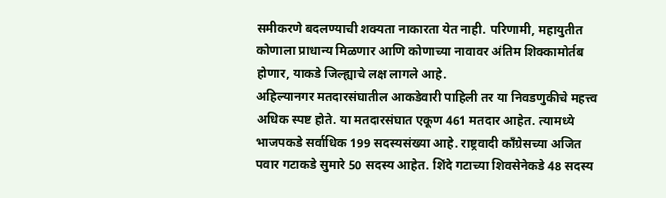समीकरणे बदलण्याची शक्यता नाकारता येत नाही. परिणामी, महायुतीत कोणाला प्राधान्य मिळणार आणि कोणाच्या नावावर अंतिम शिक्कामोर्तब होणार, याकडे जिल्ह्याचे लक्ष लागले आहे.
अहिल्यानगर मतदारसंघातील आकडेवारी पाहिली तर या निवडणुकीचे महत्त्व अधिक स्पष्ट होते. या मतदारसंघात एकूण 461 मतदार आहेत. त्यामध्ये भाजपकडे सर्वाधिक 199 सदस्यसंख्या आहे. राष्ट्रवादी काँग्रेसच्या अजित पवार गटाकडे सुमारे 50 सदस्य आहेत. शिंदे गटाच्या शिवसेनेकडे 48 सदस्य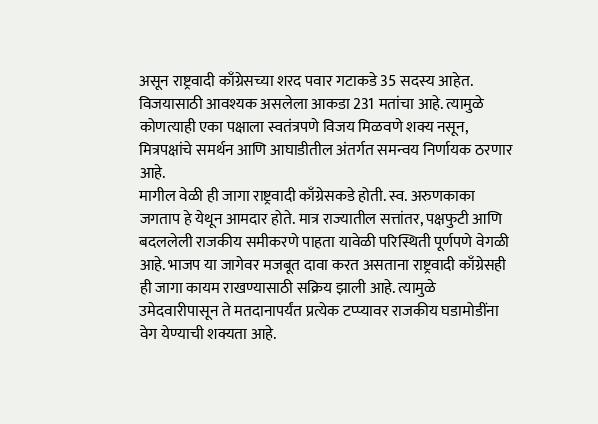असून राष्ट्रवादी काँग्रेसच्या शरद पवार गटाकडे 35 सदस्य आहेत. विजयासाठी आवश्यक असलेला आकडा 231 मतांचा आहे. त्यामुळे कोणत्याही एका पक्षाला स्वतंत्रपणे विजय मिळवणे शक्य नसून, मित्रपक्षांचे समर्थन आणि आघाडीतील अंतर्गत समन्वय निर्णायक ठरणार आहे.
मागील वेळी ही जागा राष्ट्रवादी काँग्रेसकडे होती. स्व. अरुणकाका जगताप हे येथून आमदार होते. मात्र राज्यातील सत्तांतर, पक्षफुटी आणि बदललेली राजकीय समीकरणे पाहता यावेळी परिस्थिती पूर्णपणे वेगळी आहे. भाजप या जागेवर मजबूत दावा करत असताना राष्ट्रवादी काँग्रेसही ही जागा कायम राखण्यासाठी सक्रिय झाली आहे. त्यामुळे उमेदवारीपासून ते मतदानापर्यंत प्रत्येक टप्प्यावर राजकीय घडामोडींना वेग येण्याची शक्यता आहे.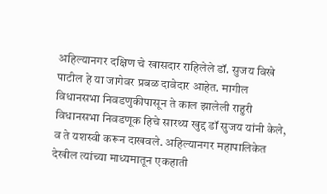अहिल्यानगर दक्षिण चे खासदार राहिलेले डॉ. सुजय विखे पाटील हे या जागेवर प्रबळ दावेदार आहेत. मागील विधानसभा निवडणुकीपासून ते काल झालेली राहुरी विधानसभा निवडणूक हिचे सारथ्य खुद्द डॉ सुजय यांनी केले, व ते यशस्वी करून दाखवले. अहिल्यानगर महापालिकेत देखील त्यांच्या माध्यमातून एकहाती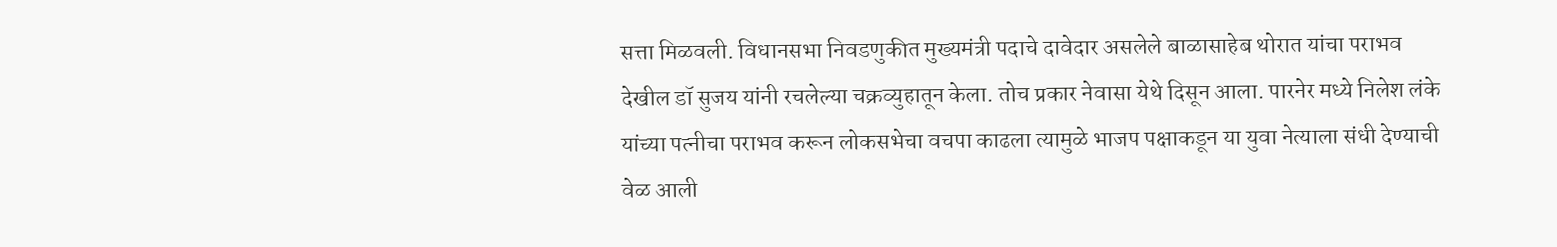सत्ता मिळवली. विधानसभा निवडणुकीत मुख्यमंत्री पदाचे दावेदार असलेले बाळासाहेब थोरात यांचा पराभव देखील डॉ सुजय यांनी रचलेल्या चक्रव्युहातून केला. तोच प्रकार नेवासा येथे दिसून आला. पारनेर मध्ये निलेश लंके यांच्या पत्नीचा पराभव करून लोकसभेचा वचपा काढला त्यामुळे भाजप पक्षाकडून या युवा नेत्याला संधी देण्याची वेळ आली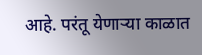आहे. परंतू येणाऱ्या काळात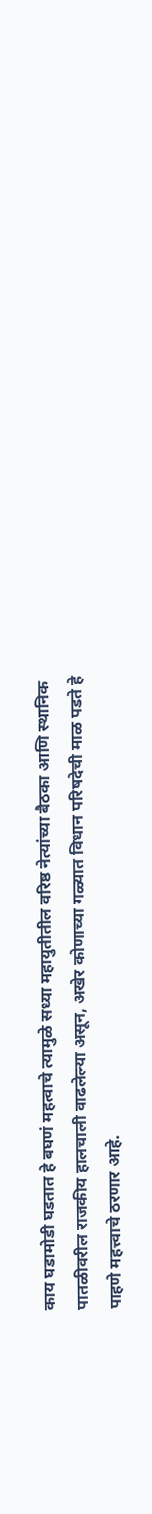काय घडामोडी घडतात हे बघणं महत्वाचे त्यामुळे सध्या महायुतीतील वरिष्ठ नेत्यांच्या बैठका आणि स्थानिक पातळीवरील राजकीय हालचाली वाढलेल्या असून, अखेर कोणाच्या गळ्यात विधान परिषदेची माळ पडते हे पाहणे महत्त्वाचे ठरणार आहे.